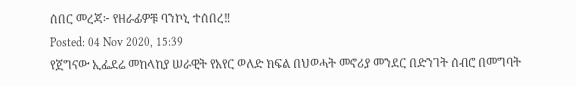ሰበር መረጃ፦ የዘራፊዎቹ ባንኮኒ ተሰበረ‼
Posted: 04 Nov 2020, 15:39
የጀግናው ኢፌደሬ መከላከያ ሠራዊት የአየር ወለድ ክፍል በህወሓት መኖሪያ መንደር በድንገት ሰብሮ በመግባት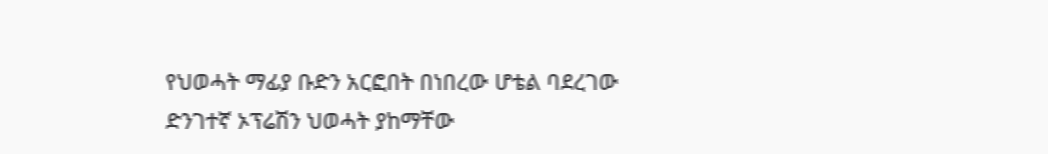የህወሓት ማፊያ ቡድን አርፎበት በነበረው ሆቴል ባደረገው ድንገተኛ ኦፕሬሽን ህወሓት ያከማቸው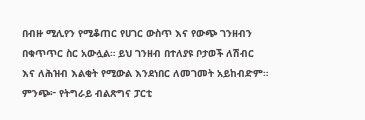በብዙ ሚሊየን የሚቆጠር የሀገር ውስጥ እና የውጭ ገንዘብን በቁጥጥር ስር አውሏል። ይህ ገንዘብ በተለያዩ ቦታወች ለሽብር እና ለሕዝብ እልቂት የሚውል እንደነበር ለመገመት አይከብድም።
ምንጭ፦ የትግራይ ብልጽግና ፓርቲ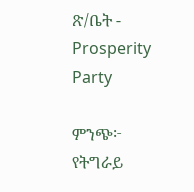ጽ/ቤት - Prosperity Party

ምንጭ፦ የትግራይ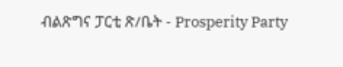ብልጽግና ፓርቲ ጽ/ቤት - Prosperity Party